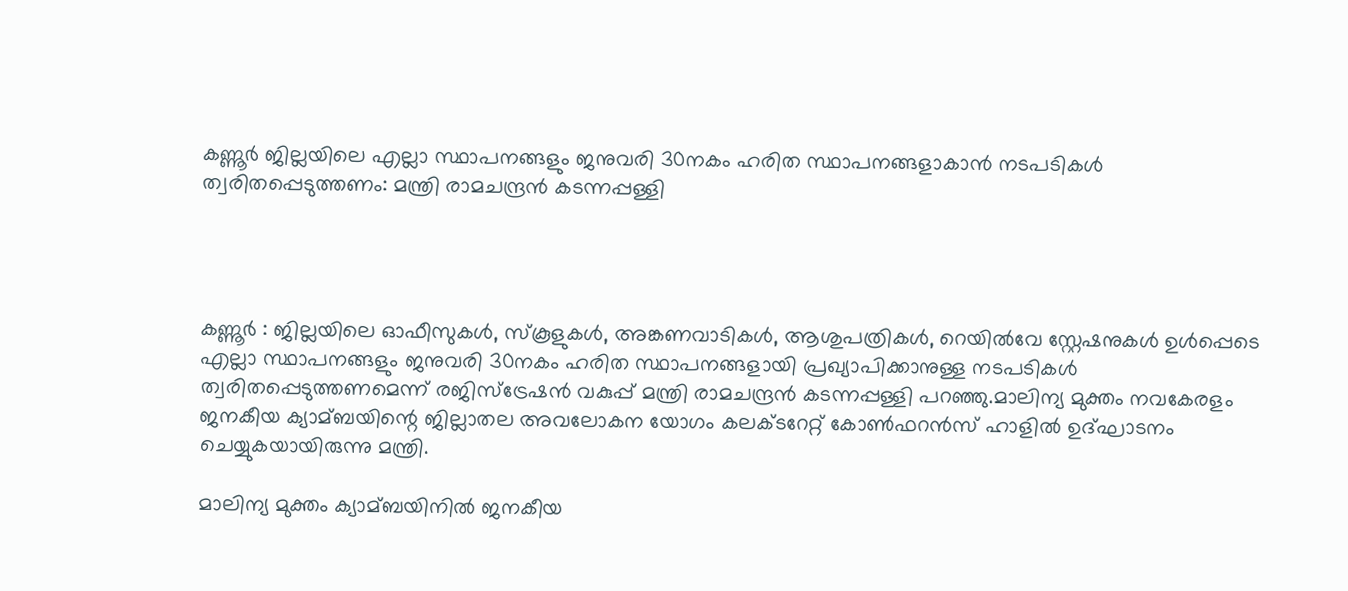കണ്ണൂര്‍ ജില്ലയിലെ എല്ലാ സ്ഥാപനങ്ങളും ജനുവരി 30നകം ഹരിത സ്ഥാപനങ്ങളാകാൻ നടപടികള്‍ ത്വരിതപ്പെടുത്തണം: മന്ത്രി രാമചന്ദ്രൻ കടന്നപ്പള്ളി




കണ്ണൂർ : ജില്ലയിലെ ഓഫീസുകള്‍, സ്‌കൂളുകള്‍, അങ്കണവാടികള്‍, ആശുപത്രികള്‍, റെയില്‍വേ സ്റ്റേഷനുകള്‍ ഉള്‍പ്പെടെ എല്ലാ സ്ഥാപനങ്ങളും ജനുവരി 30നകം ഹരിത സ്ഥാപനങ്ങളായി പ്രഖ്യാപിക്കാനുള്ള നടപടികള്‍ ത്വരിതപ്പെടുത്തണമെന്ന് രജിസ്‌ട്രേഷൻ വകുപ്പ് മന്ത്രി രാമചന്ദ്രൻ കടന്നപ്പള്ളി പറഞ്ഞു.മാലിന്യ മുക്തം നവകേരളം ജനകീയ ക്യാമ്ബയിന്റെ ജില്ലാതല അവലോകന യോഗം കലക്ടറേറ്റ് കോണ്‍ഫറൻസ് ഹാളില്‍ ഉദ്ഘാടനം ചെയ്യുകയായിരുന്നു മന്ത്രി.

മാലിന്യ മുക്തം ക്യാമ്ബയിനില്‍ ജനകീയ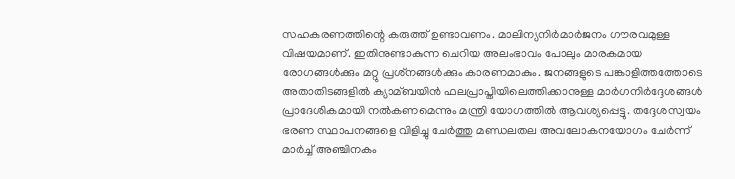സഹകരണത്തിന്റെ കരുത്ത് ഉണ്ടാവണം. മാലിന്യനിർമാർജനം ഗൗരവമുള്ള വിഷയമാണ്. ഇതിനുണ്ടാകുന്ന ചെറിയ അലംഭാവം പോലും മാരകമായ രോഗങ്ങള്‍ക്കും മറ്റു പ്രശ്‌നങ്ങള്‍ക്കും കാരണമാകും. ജനങ്ങളുടെ പങ്കാളിത്തത്തോടെ അതാതിടങ്ങളില്‍ ക്യാമ്ബയിൻ ഫലപ്രാപ്തിയിലെത്തിക്കാനുള്ള മാർഗനിർദ്ദേശങ്ങള്‍ പ്രാദേശികമായി നല്‍കണമെന്നും മന്ത്രി യോഗത്തില്‍ ആവശ്യപ്പെട്ടു. തദ്ദേശസ്വയം ഭരണ സ്ഥാപനങ്ങളെ വിളിച്ചു ചേർത്തു മണ്ഡലതല അവലോകനയോഗം ചേർന്ന് മാർച്ച്‌ അഞ്ചിനകം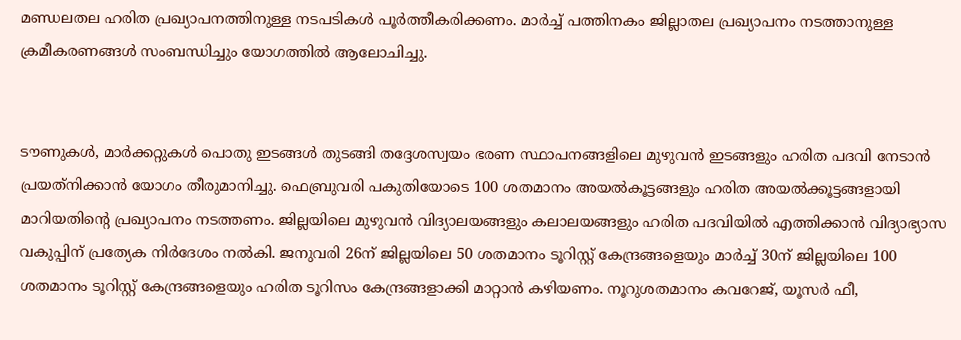മണ്ഡലതല ഹരിത പ്രഖ്യാപനത്തിനുള്ള നടപടികള്‍ പൂർത്തീകരിക്കണം. മാർച്ച്‌ പത്തിനകം ജില്ലാതല പ്രഖ്യാപനം നടത്താനുള്ള ക്രമീകരണങ്ങള്‍ സംബന്ധിച്ചും യോഗത്തില്‍ ആലോചിച്ചു.


ടൗണുകള്‍, മാർക്കറ്റുകള്‍ പൊതു ഇടങ്ങള്‍ തുടങ്ങി തദ്ദേശസ്വയം ഭരണ സ്ഥാപനങ്ങളിലെ മുഴുവൻ ഇടങ്ങളും ഹരിത പദവി നേടാൻ പ്രയത്‌നിക്കാൻ യോഗം തീരുമാനിച്ചു. ഫെബ്രുവരി പകുതിയോടെ 100 ശതമാനം അയല്‍കൂട്ടങ്ങളും ഹരിത അയല്‍ക്കൂട്ടങ്ങളായി മാറിയതിന്റെ പ്രഖ്യാപനം നടത്തണം. ജില്ലയിലെ മുഴുവൻ വിദ്യാലയങ്ങളും കലാലയങ്ങളും ഹരിത പദവിയില്‍ എത്തിക്കാൻ വിദ്യാഭ്യാസ വകുപ്പിന് പ്രത്യേക നിർദേശം നല്‍കി. ജനുവരി 26ന് ജില്ലയിലെ 50 ശതമാനം ടൂറിസ്റ്റ് കേന്ദ്രങ്ങളെയും മാർച്ച്‌ 30ന് ജില്ലയിലെ 100 ശതമാനം ടൂറിസ്റ്റ് കേന്ദ്രങ്ങളെയും ഹരിത ടൂറിസം കേന്ദ്രങ്ങളാക്കി മാറ്റാൻ കഴിയണം. നൂറുശതമാനം കവറേജ്, യൂസർ ഫീ,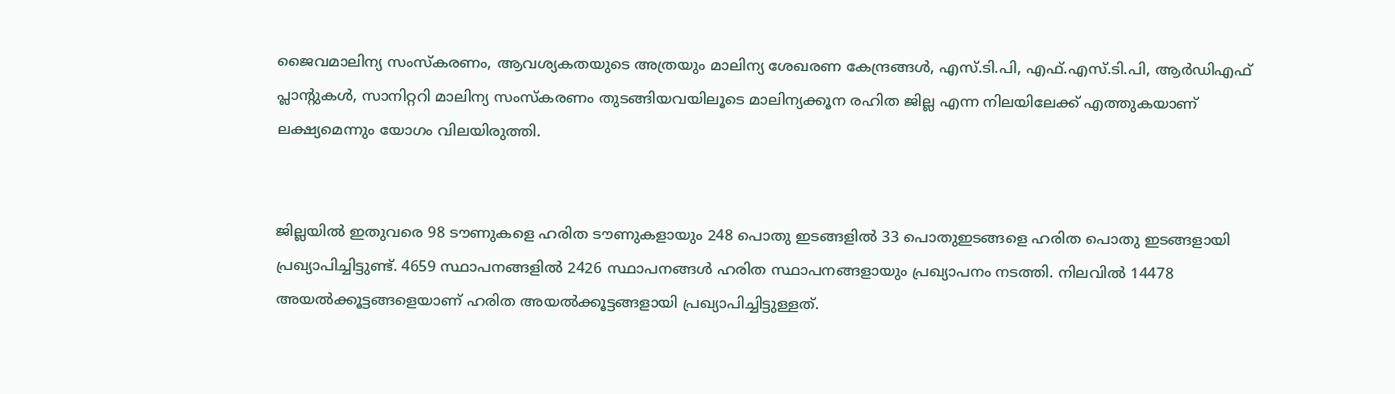ജൈവമാലിന്യ സംസ്‌കരണം, ആവശ്യകതയുടെ അത്രയും മാലിന്യ ശേഖരണ കേന്ദ്രങ്ങള്‍, എസ്.ടി.പി, എഫ്.എസ്.ടി.പി, ആർഡിഎഫ് പ്ലാന്റുകള്‍, സാനിറ്ററി മാലിന്യ സംസ്‌കരണം തുടങ്ങിയവയിലൂടെ മാലിന്യക്കൂന രഹിത ജില്ല എന്ന നിലയിലേക്ക് എത്തുകയാണ് ലക്ഷ്യമെന്നും യോഗം വിലയിരുത്തി.


ജില്ലയില്‍ ഇതുവരെ 98 ടൗണുകളെ ഹരിത ടൗണുകളായും 248 പൊതു ഇടങ്ങളില്‍ 33 പൊതുഇടങ്ങളെ ഹരിത പൊതു ഇടങ്ങളായി പ്രഖ്യാപിച്ചിട്ടുണ്ട്. 4659 സ്ഥാപനങ്ങളില്‍ 2426 സ്ഥാപനങ്ങള്‍ ഹരിത സ്ഥാപനങ്ങളായും പ്രഖ്യാപനം നടത്തി. നിലവില്‍ 14478 അയല്‍ക്കൂട്ടങ്ങളെയാണ് ഹരിത അയല്‍ക്കൂട്ടങ്ങളായി പ്രഖ്യാപിച്ചിട്ടുള്ളത്.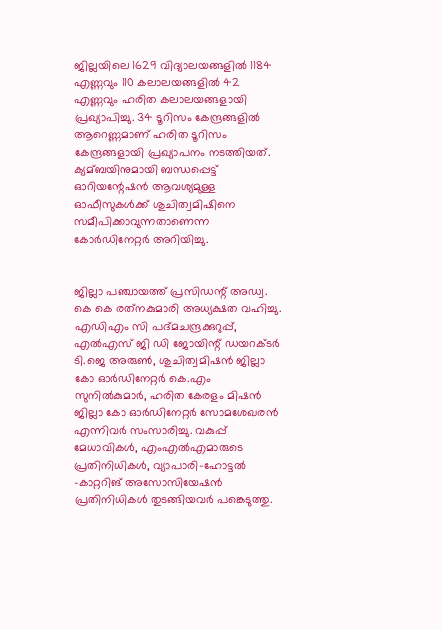ജില്ലയിലെ 1629 വിദ്യാലയങ്ങളില്‍ 1184 എണ്ണവും 110 കലാലയങ്ങളില്‍ 42 എണ്ണവും ഹരിത കലാലയങ്ങളായി പ്രഖ്യാപിച്ചു. 34 ടൂറിസം കേന്ദ്രങ്ങളില്‍ ആറെണ്ണമാണ് ഹരിത ടൂറിസം കേന്ദ്രങ്ങളായി പ്രഖ്യാപനം നടത്തിയത്. ക്യമ്ബയിനുമായി ബന്ധപ്പെട്ട് ഓറിയന്റേഷൻ ആവശ്യമുള്ള ഓഫീസുകള്‍ക്ക് ശുചിത്വമിഷിനെ സമീപിക്കാവുന്നതാണെന്ന കോർഡിനേറ്റർ അറിയിച്ചു.


ജില്ലാ പഞ്ചായത്ത് പ്രസിഡന്റ് അഡ്വ. കെ കെ രത്‌നകുമാരി അധ്യക്ഷത വഹിച്ചു. എഡിഎം സി പദ്മചന്ദ്രക്കുറുപ്പ്, എല്‍എസ് ജി ഡി ജോയിന്റ് ഡയറക്ടർ ടി.ജെ അരുണ്‍, ശുചിത്വമിഷൻ ജില്ലാ കോ ഓർഡിനേറ്റർ കെ.എം സുനില്‍കുമാർ, ഹരിത കേരളം മിഷൻ ജില്ലാ കോ ഓർഡിനേറ്റർ സോമശേഖരൻ എന്നിവർ സംസാരിച്ചു. വകുപ്പ് മേധാവികള്‍, എംഎല്‍എമാരുടെ പ്രതിനിധികള്‍, വ്യാപാരി-ഹോട്ടല്‍ -കാറ്ററിങ് അസോസിയേഷൻ പ്രതിനിധികള്‍ തുടങ്ങിയവർ പങ്കെടുത്തു.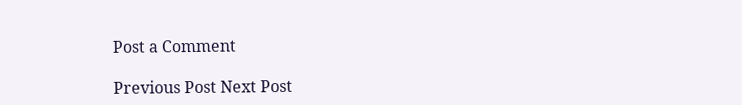Post a Comment

Previous Post Next Post